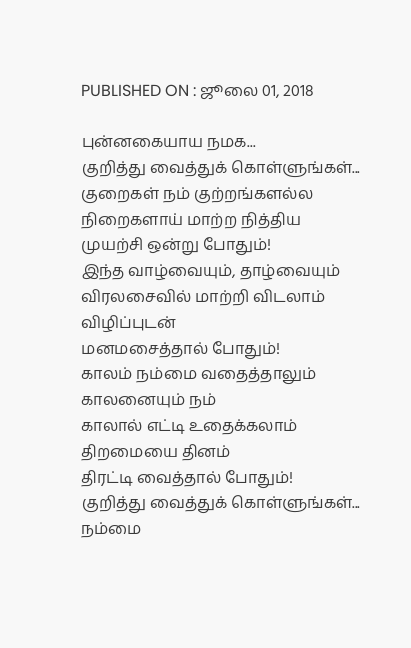PUBLISHED ON : ஜூலை 01, 2018

புன்னகையாய நமக...
குறித்து வைத்துக் கொள்ளுங்கள்...
குறைகள் நம் குற்றங்களல்ல
நிறைகளாய் மாற்ற நித்திய
முயற்சி ஒன்று போதும்!
இந்த வாழ்வையும், தாழ்வையும்
விரலசைவில் மாற்றி விடலாம்
விழிப்புடன்
மனமசைத்தால் போதும்!
காலம் நம்மை வதைத்தாலும்
காலனையும் நம்
காலால் எட்டி உதைக்கலாம்
திறமையை தினம்
திரட்டி வைத்தால் போதும்!
குறித்து வைத்துக் கொள்ளுங்கள்...
நம்மை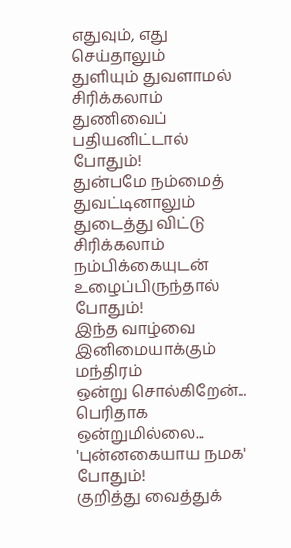எதுவும், எது செய்தாலும்
துளியும் துவளாமல் சிரிக்கலாம்
துணிவைப் பதியனிட்டால் போதும்!
துன்பமே நம்மைத் துவட்டினாலும்
துடைத்து விட்டு சிரிக்கலாம்
நம்பிக்கையுடன்
உழைப்பிருந்தால் போதும்!
இந்த வாழ்வை
இனிமையாக்கும் மந்திரம்
ஒன்று சொல்கிறேன்...
பெரிதாக ஒன்றுமில்லை...
'புன்னகையாய நமக' போதும்!
குறித்து வைத்துக்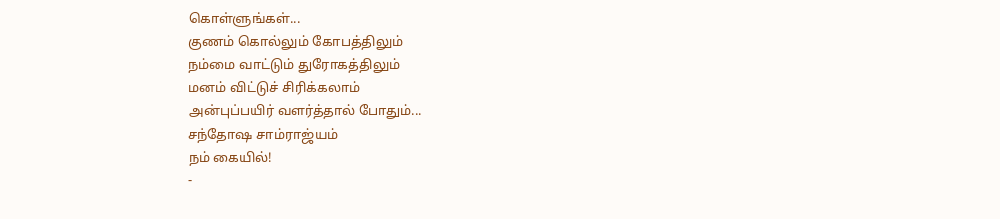கொள்ளுங்கள்...
குணம் கொல்லும் கோபத்திலும்
நம்மை வாட்டும் துரோகத்திலும்
மனம் விட்டுச் சிரிக்கலாம்
அன்புப்பயிர் வளர்த்தால் போதும்...
சந்தோஷ சாம்ராஜ்யம்
நம் கையில்!
-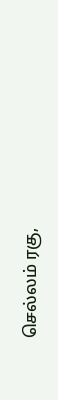செல்லம் ரகு,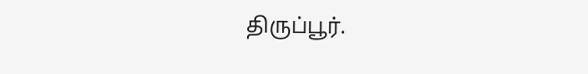திருப்பூர்.